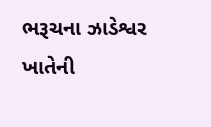ભરૂચના ઝાડેશ્વર ખાતેની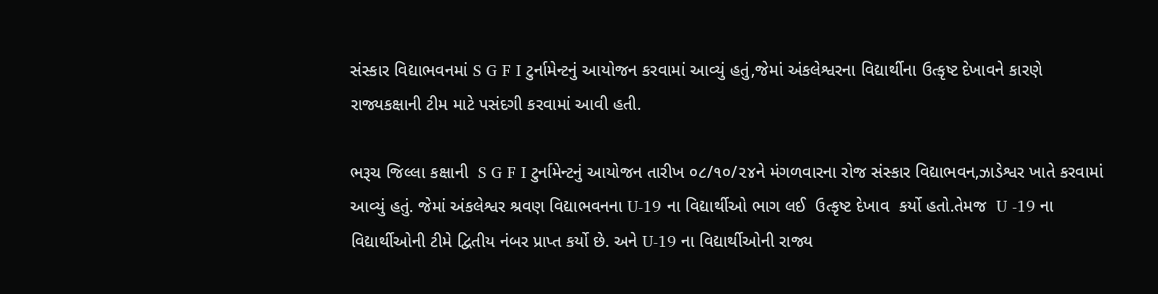સંસ્કાર વિદ્યાભવનમાં S G F I ટુર્નામેન્ટનું આયોજન કરવામાં આવ્યું હતું,જેમાં અંકલેશ્વરના વિદ્યાર્થીના ઉત્કૃષ્ટ દેખાવને કારણે રાજ્યકક્ષાની ટીમ માટે પસંદગી કરવામાં આવી હતી.

ભરૂચ જિલ્લા કક્ષાની  S G F I ટુર્નામેન્ટનું આયોજન તારીખ ૦૮/૧૦/૨૪ને મંગળવારના રોજ સંસ્કાર વિદ્યાભવન,ઝાડેશ્વર ખાતે કરવામાં આવ્યું હતું. જેમાં અંકલેશ્વર શ્રવણ વિદ્યાભવનના U-19 ના વિદ્યાર્થીઓ ભાગ લઈ  ઉત્કૃષ્ટ દેખાવ  કર્યો હતો.તેમજ  U -19 ના વિદ્યાર્થીઓની ટીમે દ્વિતીય નંબર પ્રાપ્ત કર્યો છે. અને U-19 ના વિદ્યાર્થીઓની રાજ્ય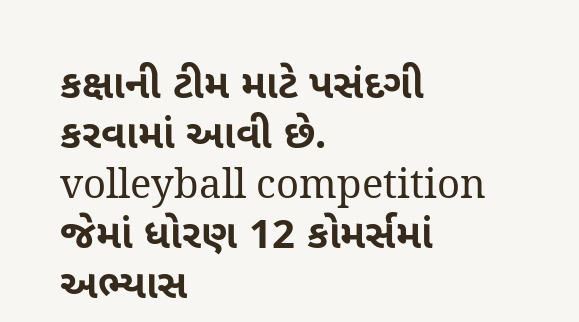કક્ષાની ટીમ માટે પસંદગી કરવામાં આવી છે.
volleyball competition
જેમાં ધોરણ 12 કોમર્સમાં અભ્યાસ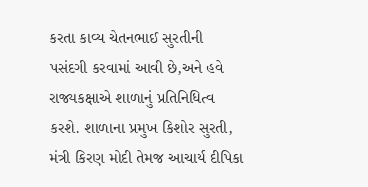કરતા કાવ્ય ચેતનભાઈ સુરતીની પસંદગી કરવામાં આવી છે,અને હવે રાજ્યકક્ષાએ શાળાનું પ્રતિનિધિત્વ કરશે. શાળાના પ્રમુખ કિશોર સુરતી, મંત્રી કિરણ મોદી તેમજ આચાર્ય દીપિકા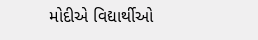મોદીએ વિદ્યાર્થીઓ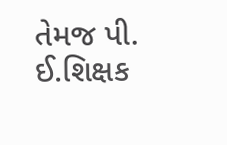તેમજ પી. ઈ.શિક્ષક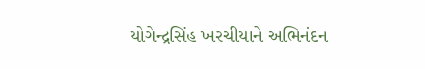યોગેન્દ્રસિંહ ખરચીયાને અભિનંદન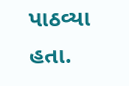પાઠવ્યા હતા.